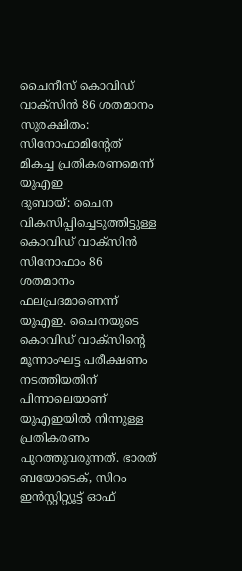ചൈനീസ് കൊവിഡ് വാക്സിൻ 86 ശതമാനം സുരക്ഷിതം: സിനോഫാമിന്റേത് മികച്ച പ്രതികരണമെന്ന് യുഎഇ
ദുബായ്: ചൈന വികസിപ്പിച്ചെടുത്തിട്ടുള്ള കൊവിഡ് വാക്സിൻ സിനോഫാം 86 ശതമാനം ഫലപ്രദമാണെന്ന് യുഎഇ. ചൈനയുടെ കൊവിഡ് വാക്സിന്റെ മൂന്നാംഘട്ട പരീക്ഷണം നടത്തിയതിന് പിന്നാലെയാണ് യുഎഇയിൽ നിന്നുള്ള പ്രതികരണം പുറത്തുവരുന്നത്. ഭാരത് ബയോടെക്, സിറം ഇൻസ്റ്റിറ്റ്യൂട്ട് ഓഫ്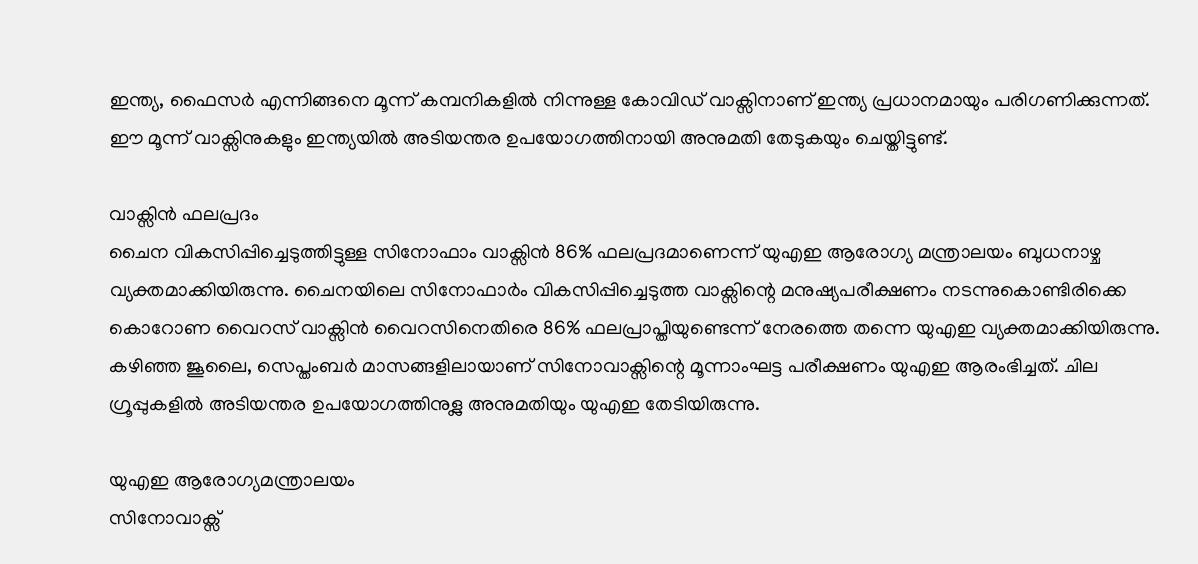ഇന്ത്യ, ഫൈസർ എന്നിങ്ങനെ മൂന്ന് കമ്പനികളിൽ നിന്നുള്ള കോവിഡ് വാക്സിനാണ് ഇന്ത്യ പ്രധാനമായും പരിഗണിക്കുന്നത്. ഈ മൂന്ന് വാക്സിനുകളും ഇന്ത്യയിൽ അടിയന്തര ഉപയോഗത്തിനായി അനുമതി തേടുകയും ചെയ്തിട്ടുണ്ട്.

വാക്സിൻ ഫലപ്രദം
ചൈന വികസിപ്പിച്ചെടുത്തിട്ടുള്ള സിനോഫാം വാക്സിൻ 86% ഫലപ്രദമാണെന്ന് യുഎഇ ആരോഗ്യ മന്ത്രാലയം ബുധനാഴ്ച വ്യക്തമാക്കിയിരുന്നു. ചൈനയിലെ സിനോഫാർം വികസിപ്പിച്ചെടുത്ത വാക്സിന്റെ മനുഷ്യപരീക്ഷണം നടന്നുകൊണ്ടിരിക്കെ കൊറോണ വൈറസ് വാക്സിൻ വൈറസിനെതിരെ 86% ഫലപ്രാപ്തിയുണ്ടെന്ന് നേരത്തെ തന്നെ യുഎഇ വ്യക്തമാക്കിയിരുന്നു. കഴിഞ്ഞ ജൂലൈ, സെപ്തംബർ മാസങ്ങളിലായാണ് സിനോവാക്സിന്റെ മൂന്നാംഘട്ട പരീക്ഷണം യുഎഇ ആരംഭിച്ചത്. ചില ഗ്രൂപ്പുകളിൽ അടിയന്തര ഉപയോഗത്തിനുള്ല അനുമതിയും യുഎഇ തേടിയിരുന്നു.

യുഎഇ ആരോഗ്യമന്ത്രാലയം
സിനോവാക്സ്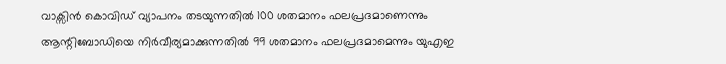വാക്സിൻ കൊവിഡ് വ്യാപനം തടയുന്നതിൽ 100 ശതമാനം ഫലപ്രദമാണെന്നും ആന്റിബോഡിയെ നിർവീര്യമാക്കുന്നതിൽ 99 ശതമാനം ഫലപ്രദമാമെന്നും യുഎഇ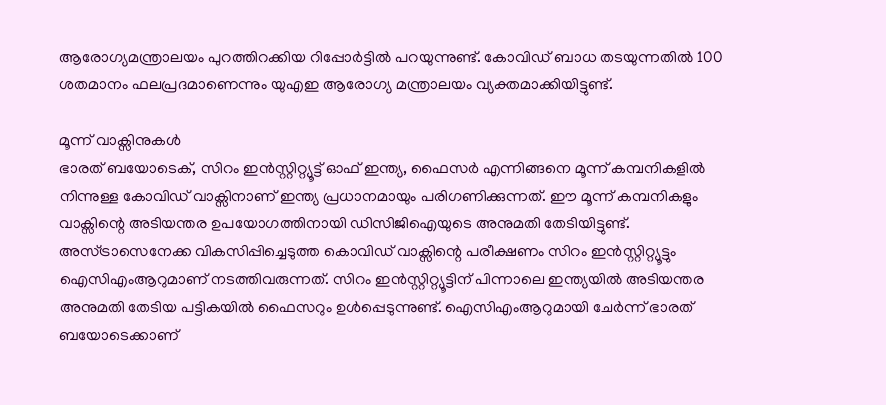ആരോഗ്യമന്ത്രാലയം പുറത്തിറക്കിയ റിപ്പോർട്ടിൽ പറയുന്നുണ്ട്. കോവിഡ് ബാധ തടയുന്നതിൽ 100 ശതമാനം ഫലപ്രദമാണെന്നും യുഎഇ ആരോഗ്യ മന്ത്രാലയം വ്യക്തമാക്കിയിട്ടുണ്ട്.

മൂന്ന് വാക്സിനുകൾ
ഭാരത് ബയോടെക്, സിറം ഇൻസ്റ്റിറ്റ്യൂട്ട് ഓഫ് ഇന്ത്യ, ഫൈസർ എന്നിങ്ങനെ മൂന്ന് കമ്പനികളിൽ നിന്നുള്ള കോവിഡ് വാക്സിനാണ് ഇന്ത്യ പ്രധാനമായും പരിഗണിക്കുന്നത്. ഈ മൂന്ന് കമ്പനികളും വാക്സിന്റെ അടിയന്തര ഉപയോഗത്തിനായി ഡിസിജിഐയുടെ അനുമതി തേടിയിട്ടുണ്ട്. അസ്ട്രാസെനേക്ക വികസിപ്പിച്ചെടുത്ത കൊവിഡ് വാക്സിന്റെ പരീക്ഷണം സിറം ഇൻസ്റ്റിറ്റ്യൂട്ടും ഐസിഎംആറുമാണ് നടത്തിവരുന്നത്. സിറം ഇൻസ്റ്റിറ്റ്യൂട്ടിന് പിന്നാലെ ഇന്ത്യയിൽ അടിയന്തര അനുമതി തേടിയ പട്ടികയിൽ ഫൈസറും ഉൾപ്പെടുന്നുണ്ട്. ഐസിഎംആറുമായി ചേർന്ന് ഭാരത് ബയോടെക്കാണ്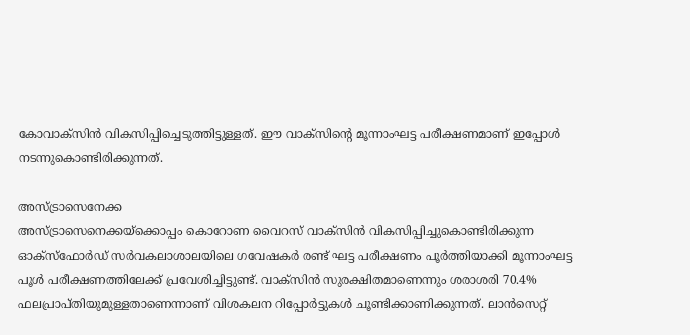കോവാക്സിൻ വികസിപ്പിച്ചെടുത്തിട്ടുള്ളത്. ഈ വാക്സിന്റെ മൂന്നാംഘട്ട പരീക്ഷണമാണ് ഇപ്പോൾ നടന്നുകൊണ്ടിരിക്കുന്നത്.

അസ്ട്രാസെനേക്ക
അസ്ട്രാസെനെക്കയ്ക്കൊപ്പം കൊറോണ വൈറസ് വാക്സിൻ വികസിപ്പിച്ചുകൊണ്ടിരിക്കുന്ന ഓക്സ്ഫോർഡ് സർവകലാശാലയിലെ ഗവേഷകർ രണ്ട് ഘട്ട പരീക്ഷണം പൂർത്തിയാക്കി മൂന്നാംഘട്ട പൂൾ പരീക്ഷണത്തിലേക്ക് പ്രവേശിച്ചിട്ടുണ്ട്. വാക്സിൻ സുരക്ഷിതമാണെന്നും ശരാശരി 70.4% ഫലപ്രാപ്തിയുമുള്ളതാണെന്നാണ് വിശകലന റിപ്പോർട്ടുകൾ ചൂണ്ടിക്കാണിക്കുന്നത്. ലാൻസെറ്റ്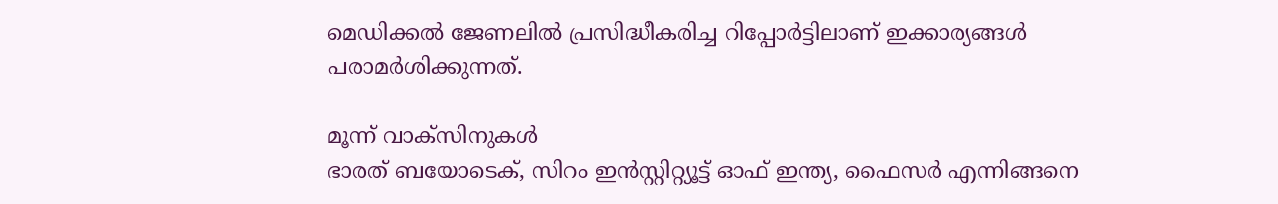മെഡിക്കൽ ജേണലിൽ പ്രസിദ്ധീകരിച്ച റിപ്പോർട്ടിലാണ് ഇക്കാര്യങ്ങൾ പരാമർശിക്കുന്നത്.

മൂന്ന് വാക്സിനുകൾ
ഭാരത് ബയോടെക്, സിറം ഇൻസ്റ്റിറ്റ്യൂട്ട് ഓഫ് ഇന്ത്യ, ഫൈസർ എന്നിങ്ങനെ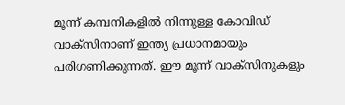മൂന്ന് കമ്പനികളിൽ നിന്നുള്ള കോവിഡ് വാക്സിനാണ് ഇന്ത്യ പ്രധാനമായും പരിഗണിക്കുന്നത്. ഈ മൂന്ന് വാക്സിനുകളും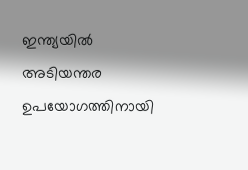ഇന്ത്യയിൽ അടിയന്തര ഉപയോഗത്തിനായി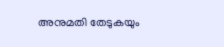അനുമതി തേടുകയും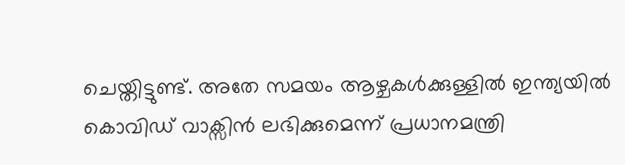ചെയ്തിട്ടുണ്ട്. അതേ സമയം ആഴ്ചകൾക്കുള്ളിൽ ഇന്ത്യയിൽ കൊവിഡ് വാക്സിൻ ലഭിക്കുമെന്ന് പ്രധാനമന്ത്രി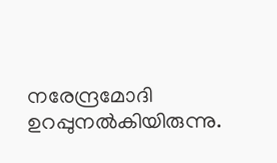നരേന്ദ്രമോദി ഉറപ്പുനൽകിയിരുന്നു.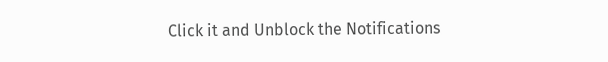Click it and Unblock the Notifications